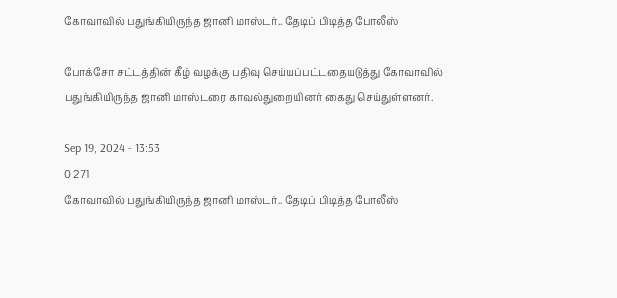கோவாவில் பதுங்கியிருந்த ஜானி மாஸ்டர்.. தேடிப் பிடித்த போலீஸ்

போக்சோ சட்டத்தின் கீழ் வழக்கு பதிவு செய்யப்பட்டதையடுத்து கோவாவில் பதுங்கியிருந்த ஜானி மாஸ்டரை காவல்துறையினர் கைது செய்துள்ளனர்.

Sep 19, 2024 - 13:53
0 271
கோவாவில் பதுங்கியிருந்த ஜானி மாஸ்டர்.. தேடிப் பிடித்த போலீஸ்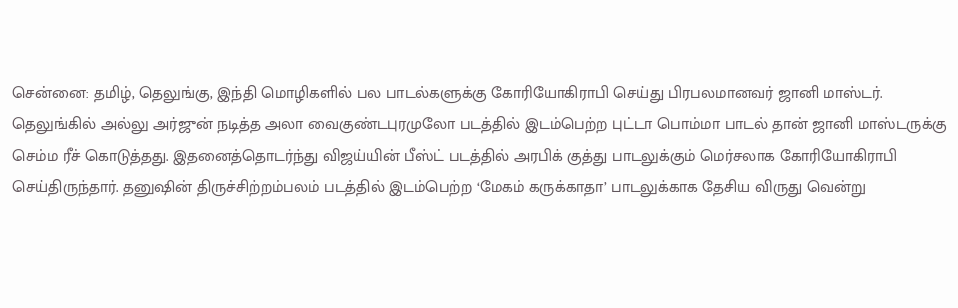சென்னை: தமிழ், தெலுங்கு, இந்தி மொழிகளில் பல பாடல்களுக்கு கோரியோகிராபி செய்து பிரபலமானவர் ஜானி மாஸ்டர். தெலுங்கில் அல்லு அர்ஜுன் நடித்த அலா வைகுண்டபுரமுலோ படத்தில் இடம்பெற்ற புட்டா பொம்மா பாடல் தான் ஜானி மாஸ்டருக்கு செம்ம ரீச் கொடுத்தது. இதனைத்தொடர்ந்து விஜய்யின் பீஸ்ட் படத்தில் அரபிக் குத்து பாடலுக்கும் மெர்சலாக கோரியோகிராபி செய்திருந்தார். தனுஷின் திருச்சிற்றம்பலம் படத்தில் இடம்பெற்ற ‘மேகம் கருக்காதா’ பாடலுக்காக தேசிய விருது வென்று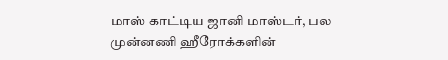மாஸ் காட்டிய ஜானி மாஸ்டர், பல முன்னணி ஹீரோக்களின்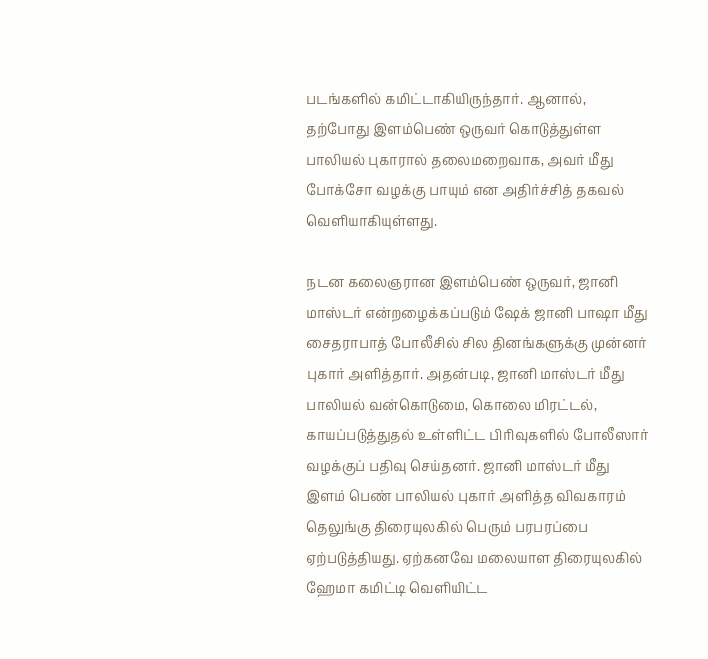படங்களில் கமிட்டாகியிருந்தார். ஆனால், தற்போது இளம்பெண் ஒருவர் கொடுத்துள்ள பாலியல் புகாரால் தலைமறைவாக, அவர் மீது போக்சோ வழக்கு பாயும் என அதிர்ச்சித் தகவல் வெளியாகியுள்ளது.

நடன கலைஞரான இளம்பெண் ஒருவர், ஜானி மாஸ்டர் என்றழைக்கப்படும் ஷேக் ஜானி பாஷா மீது சைதராபாத் போலீசில் சில தினங்களுக்கு முன்னர் புகார் அளித்தார். அதன்படி, ஜானி மாஸ்டர் மீது பாலியல் வன்கொடுமை, கொலை மிரட்டல், காயப்படுத்துதல் உள்ளிட்ட பிரிவுகளில் போலீஸார் வழக்குப் பதிவு செய்தனர். ஜானி மாஸ்டர் மீது இளம் பெண் பாலியல் புகார் அளித்த விவகாரம் தெலுங்கு திரையுலகில் பெரும் பரபரப்பை ஏற்படுத்தியது. ஏற்கனவே மலையாள திரையுலகில் ஹேமா கமிட்டி வெளியிட்ட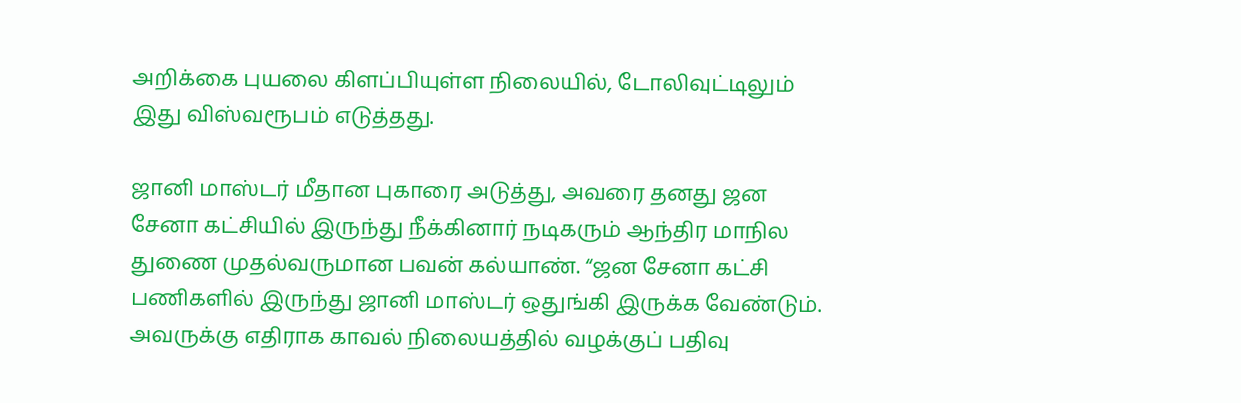அறிக்கை புயலை கிளப்பியுள்ள நிலையில், டோலிவுட்டிலும் இது விஸ்வரூபம் எடுத்தது.

ஜானி மாஸ்டர் மீதான புகாரை அடுத்து, அவரை தனது ஜன சேனா கட்சியில் இருந்து நீக்கினார் நடிகரும் ஆந்திர மாநில துணை முதல்வருமான பவன் கல்யாண். “ஜன சேனா கட்சி பணிகளில் இருந்து ஜானி மாஸ்டர் ஒதுங்கி இருக்க வேண்டும். அவருக்கு எதிராக காவல் நிலையத்தில் வழக்குப் பதிவு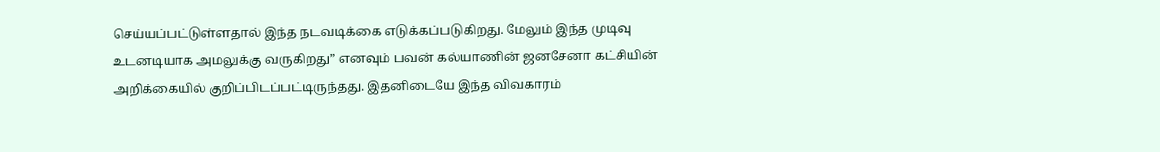செய்யப்பட்டுள்ளதால் இந்த நடவடிக்கை எடுக்கப்படுகிறது. மேலும் இந்த முடிவு உடனடியாக அமலுக்கு வருகிறது” எனவும் பவன் கல்யாணின் ஜனசேனா கட்சியின் அறிக்கையில் குறிப்பிடப்பட்டிருந்தது. இதனிடையே இந்த விவகாரம்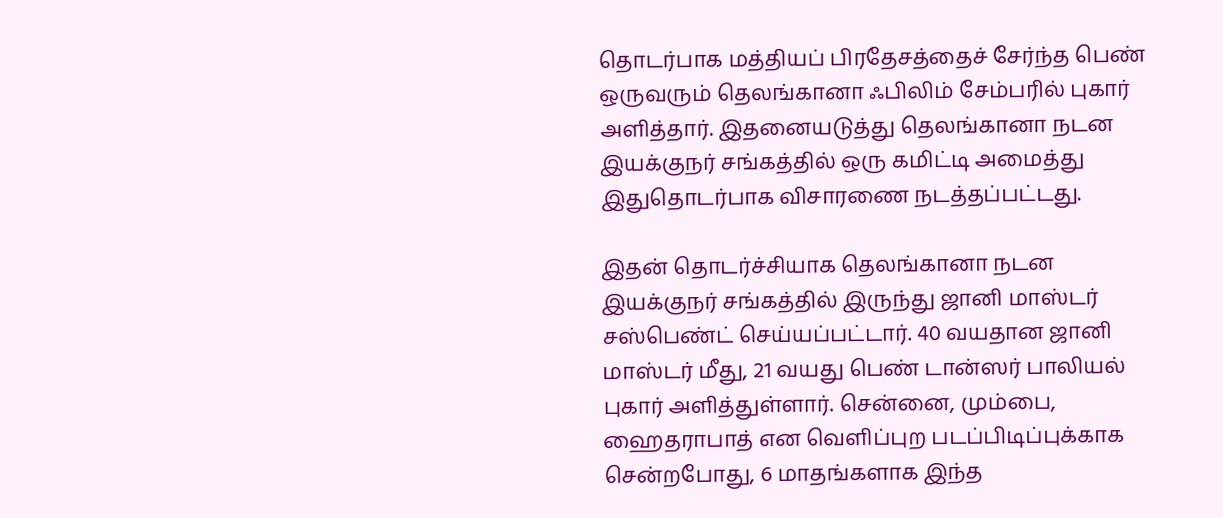தொடர்பாக மத்தியப் பிரதேசத்தைச் சேர்ந்த பெண் ஒருவரும் தெலங்கானா ஃபிலிம் சேம்பரில் புகார் அளித்தார். இதனையடுத்து தெலங்கானா நடன இயக்குநர் சங்கத்தில் ஒரு கமிட்டி அமைத்து இதுதொடர்பாக விசாரணை நடத்தப்பட்டது.

இதன் தொடர்ச்சியாக தெலங்கானா நடன இயக்குநர் சங்கத்தில் இருந்து ஜானி மாஸ்டர் சஸ்பெண்ட் செய்யப்பட்டார். 40 வயதான ஜானி மாஸ்டர் மீது, 21 வயது பெண் டான்ஸர் பாலியல் புகார் அளித்துள்ளார். சென்னை, மும்பை, ஹைதராபாத் என வெளிப்புற படப்பிடிப்புக்காக சென்றபோது, 6 மாதங்களாக இந்த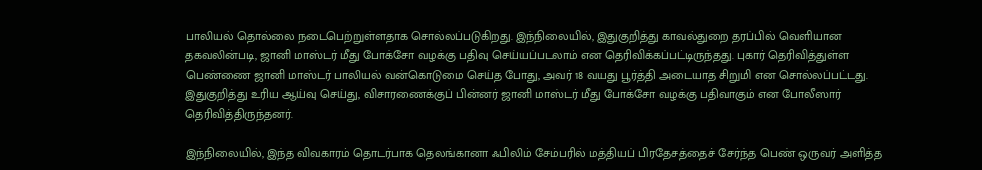பாலியல் தொல்லை நடைபெற்றுள்ளதாக சொல்லப்படுகிறது. இந்நிலையில், இதுகுறித்து காவல்துறை தரப்பில் வெளியான தகவலின்படி, ஜானி மாஸ்டர் மீது போக்சோ வழக்கு பதிவு செய்யப்படலாம் என தெரிவிக்கப்பட்டிருந்தது. புகார் தெரிவித்துள்ள பெண்ணை ஜானி மாஸ்டர் பாலியல் வன்கொடுமை செய்த போது, அவர் 18 வயது பூர்த்தி அடையாத சிறுமி என சொல்லப்பட்டது. இதுகுறித்து உரிய ஆய்வு செய்து, விசாரணைக்குப் பின்னர் ஜானி மாஸ்டர் மீது போக்சோ வழக்கு பதிவாகும் என போலீஸார் தெரிவித்திருந்தனர்.

இந்நிலையில், இந்த விவகாரம் தொடர்பாக தெலங்கானா ஃபிலிம் சேம்பரில் மத்தியப் பிரதேசத்தைச் சேர்ந்த பெண் ஒருவர் அளித்த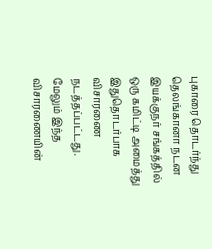புகாரை தொடர்ந்து தெலங்கானா நடன இயக்குநர் சங்கத்தில் ஒரு கமிட்டி அமைத்து இதுதொடர்பாக விசாரணை நடத்தப்பட்டது. மேலும் இந்த விசாரணையின்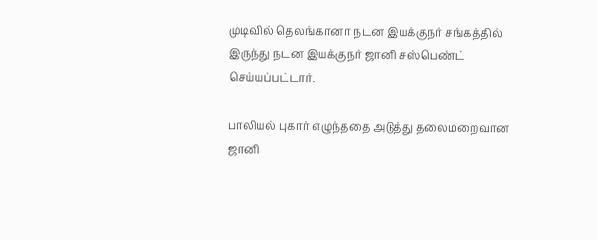முடிவில் தெலங்கானா நடன இயக்குநர் சங்கத்தில் இருந்து நடன இயக்குநர் ஜானி சஸ்பெண்ட் செய்யப்பட்டார்.

பாலியல் புகார் எழுந்ததை அடுத்து தலைமறைவான ஜானி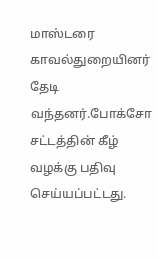மாஸ்டரை காவல்துறையினர் தேடி வந்தனர்.போக்சோ சட்டத்தின் கீழ் வழக்கு பதிவு செய்யப்பட்டது.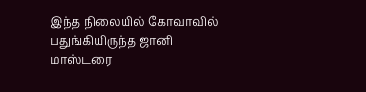இந்த நிலையில் கோவாவில் பதுங்கியிருந்த ஜானி மாஸ்டரை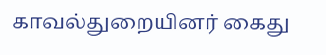காவல்துறையினர் கைது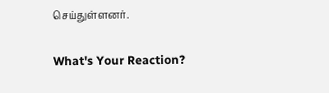செய்துள்ளனர்.

What's Your Reaction?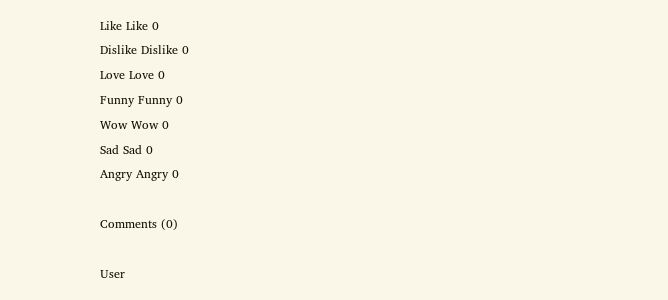Like Like 0
Dislike Dislike 0
Love Love 0
Funny Funny 0
Wow Wow 0
Sad Sad 0
Angry Angry 0

Comments (0)

User